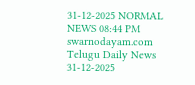31-12-2025 NORMAL NEWS 08:44 PM
swarnodayam.com
Telugu Daily News
31-12-2025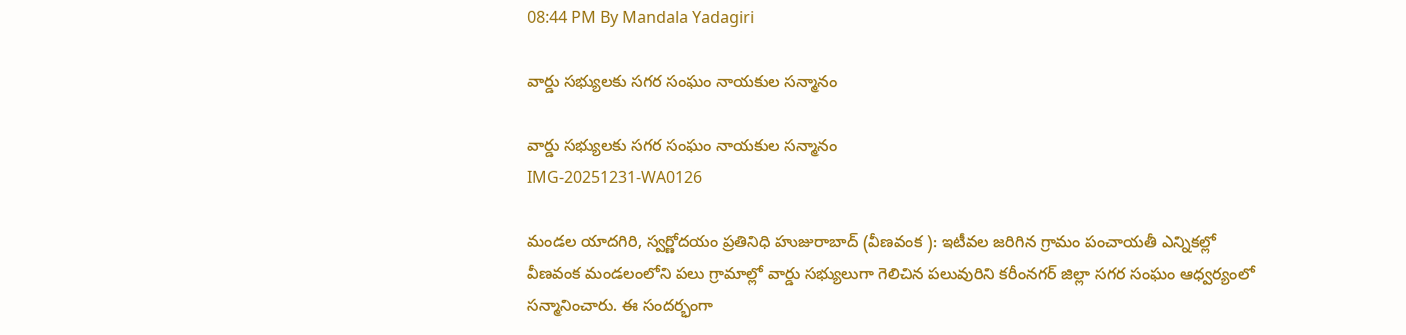08:44 PM By Mandala Yadagiri

వార్డు సభ్యులకు సగర సంఘం నాయకుల సన్మానం

వార్డు సభ్యులకు సగర సంఘం నాయకుల సన్మానం
IMG-20251231-WA0126

మండల యాదగిరి, స్వర్ణోదయం ప్రతినిధి హుజురాబాద్ (వీణవంక ): ఇటీవల జరిగిన గ్రామం పంచాయతీ ఎన్నికల్లో వీణవంక మండలంలోని పలు గ్రామాల్లో వార్డు సభ్యులుగా గెలిచిన పలువురిని కరీంనగర్‌ జిల్లా సగర సంఘం ఆధ్వర్యంలో సన్మానించారు. ఈ సందర్భంగా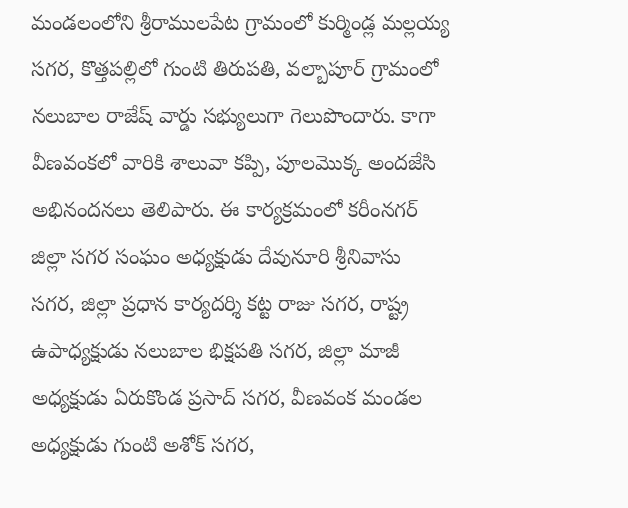మండలంలోని శ్రీరాములపేట గ్రామంలో కుర్మిండ్ల మల్లయ్య సగర, కొత్తపల్లిలో గుంటి తిరుపతి, వల్బాపూర్‌ గ్రామంలో నలుబాల రాజేష్‌ వార్డు సభ్యులుగా గెలుపొందారు. కాగా వీణవంకలో వారికి శాలువా కప్పి, పూలమొక్క అందజేసి అభినందనలు తెలిపారు. ఈ కార్యక్రమంలో కరీంనగర్‌ జిల్లా సగర సంఘం అధ్యక్షుడు దేవునూరి శ్రీనివాసు సగర, జిల్లా ప్రధాన కార్యదర్శి కట్ట రాజు సగర, రాష్ట్ర ఉపాధ్యక్షుడు నలుబాల భిక్షపతి సగర, జిల్లా మాజీ అధ్యక్షుడు ఏరుకొండ ప్రసాద్‌ సగర, వీణవంక మండల అధ్యక్షుడు గుంటి అశోక్‌ సగర,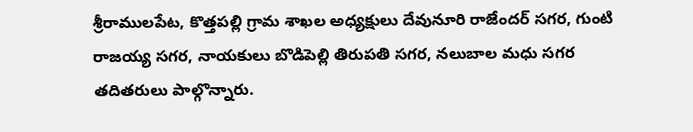శ్రీరాములపేట, కొత్తపల్లి గ్రామ శాఖల అధ్యక్షులు దేవునూరి రాజేందర్‌ సగర, గుంటి రాజయ్య సగర, నాయకులు బొడిపెల్లి తిరుపతి సగర, నలుబాల మధు సగర తదితరులు పాల్గొన్నారు.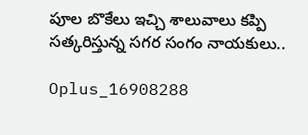పూల బొకేలు ఇచ్చి శాలువాలు కప్పి సత్కరిస్తున్న సగర సంగం నాయకులు..

Oplus_16908288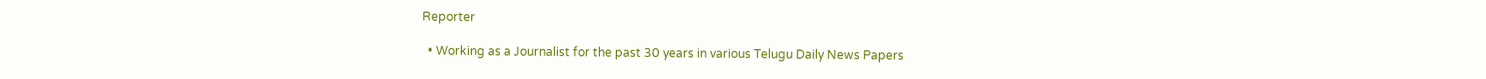Reporter

  • Working as a Journalist for the past 30 years in various Telugu Daily News Papers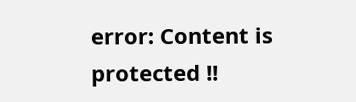error: Content is protected !!